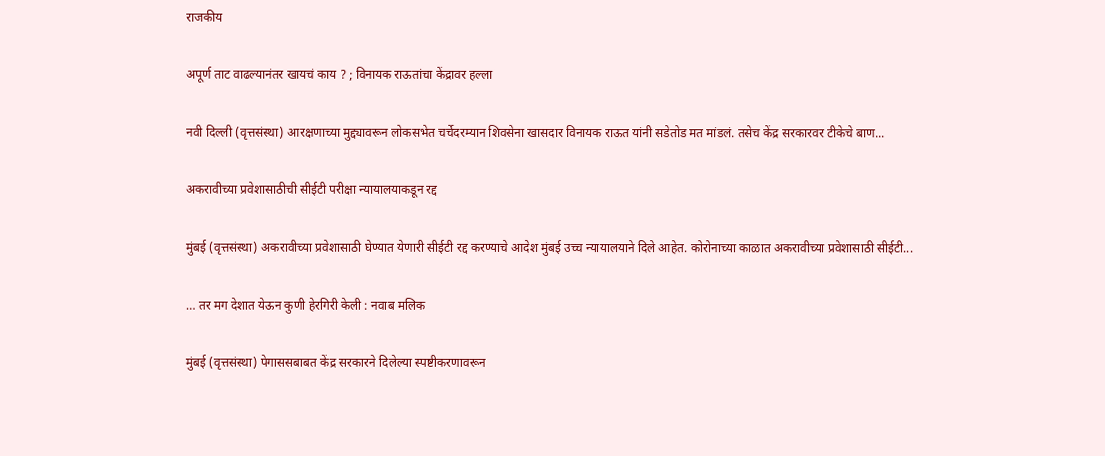राजकीय

अपूर्ण ताट वाढल्यानंतर खायचं काय ? ; विनायक राऊतांचा केंद्रावर हल्ला

नवी दिल्ली (वृत्तसंस्था) आरक्षणाच्या मुद्द्यावरून लोकसभेत चर्चेदरम्यान शिवसेना खासदार विनायक राऊत यांनी सडेतोड मत मांडलं. तसेच केंद्र सरकारवर टीकेचे बाण...

अकरावीच्या प्रवेशासाठीची सीईटी परीक्षा न्यायालयाकडून रद्द

मुंबई (वृत्तसंस्था) अकरावीच्या प्रवेशासाठी घेण्यात येणारी सीईटी रद्द करण्याचे आदेश मुंबई उच्च न्यायालयाने दिले आहेत. कोरोनाच्या काळात अकरावीच्या प्रवेशासाठी सीईटी...

… तर मग देशात येऊन कुणी हेरगिरी केली : नवाब मलिक

मुंबई (वृत्तसंस्था) पेगाससबाबत केंद्र सरकारने दिलेल्या स्पष्टीकरणावरून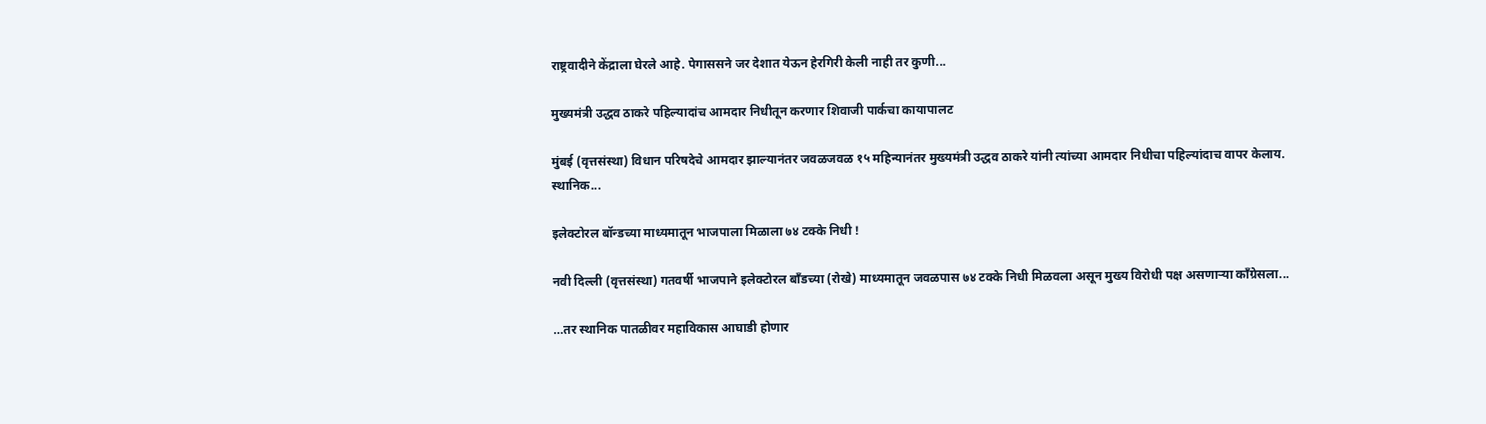राष्ट्रवादीने केंद्राला घेरले आहे. पेगाससने जर देशात येऊन हेरगिरी केली नाही तर कुणी...

मुख्यमंत्री उद्धव ठाकरे पहिल्यादांच आमदार निधीतून करणार शिवाजी पार्कचा कायापालट

मुंबई (वृत्तसंस्था) विधान परिषदेचे आमदार झाल्यानंतर जवळजवळ १५ महिन्यानंतर मुख्यमंत्री उद्धव ठाकरे यांनी त्यांच्या आमदार निधीचा पहिल्यांदाच वापर केलाय. स्थानिक...

इलेक्टोरल बॉन्डच्या माध्यमातून भाजपाला मिळाला ७४ टक्के निधी !

नवी दिल्ली (वृत्तसंस्था) गतवर्षी भाजपाने इलेक्टोरल बाँडच्या (रोखे) माध्यमातून जवळपास ७४ टक्के निधी मिळवला असून मुख्य विरोधी पक्ष असणाऱ्या काँग्रेसला...

…तर स्थानिक पातळीवर महाविकास आघाडी होणार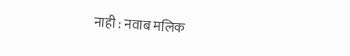नाही : नवाब मलिक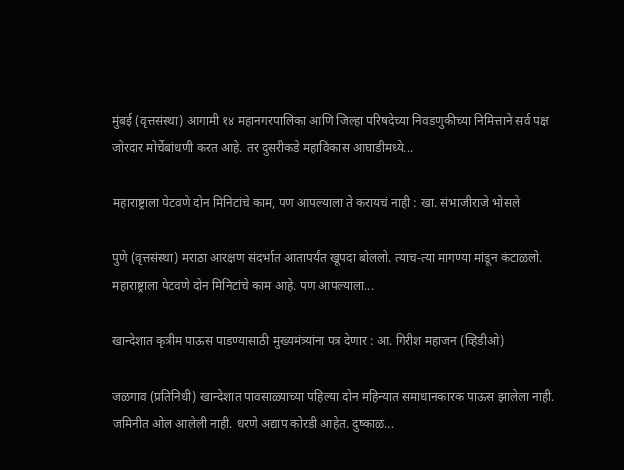मुंबई (वृत्तसंस्था) आगामी १४ महानगरपालिका आणि जिल्हा परिषदेच्या निवडणुकीच्या निमित्ताने सर्व पक्ष जोरदार मोर्चेबांधणी करत आहे. तर दुसरीकडे महाविकास आघाडीमध्ये...

महाराष्ट्राला पेटवणे दोन मिनिटांचे काम, पण आपल्याला ते करायचं नाही : खा. संभाजीराजे भोसले

पुणे (वृत्तसंस्था) मराठा आरक्षण संदर्भात आतापर्यंत खूपदा बोललो. त्याच-त्या मागण्या मांडून कंटाळलो. महाराष्ट्राला पेटवणे दोन मिनिटांचे काम आहे. पण आपल्याला...

खान्देशात कृत्रीम पाऊस पाडण्यासाठी मुख्यमंत्र्यांना पत्र देणार : आ. गिरीश महाजन (व्हिडीओ)

जळगाव (प्रतिनिधी) खान्देशात पावसाळ्याच्या पहिल्या दोन महिन्यात समाधानकारक पाऊस झालेला नाही. जमिनीत ओल आलेली नाही. धरणे अद्याप कोरडी आहेत. दुष्काळ...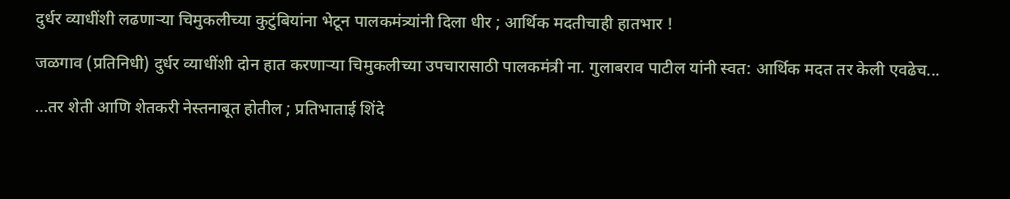दुर्धर व्याधींशी लढणाऱ्या चिमुकलीच्या कुटुंबियांना भेटून पालकमंत्र्यांनी दिला धीर ; आर्थिक मदतीचाही हातभार !

जळगाव (प्रतिनिधी) दुर्धर व्याधींशी दोन हात करणार्‍या चिमुकलीच्या उपचारासाठी पालकमंत्री ना. गुलाबराव पाटील यांनी स्वत: आर्थिक मदत तर केली एवढेच...

…तर शेती आणि शेतकरी नेस्तनाबूत होतील ; प्रतिभाताई शिंदे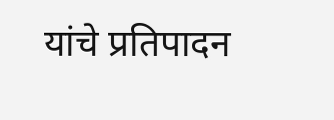यांचे प्रतिपादन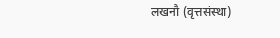लखनौ (वृत्तसंस्था)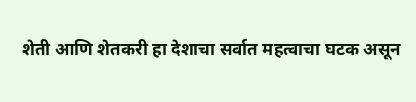शेती आणि शेतकरी हा देशाचा सर्वात महत्वाचा घटक असून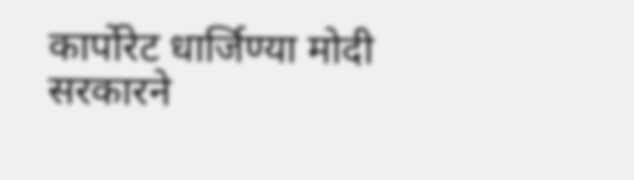कार्पोरेट धार्जिण्या मोदी सरकारने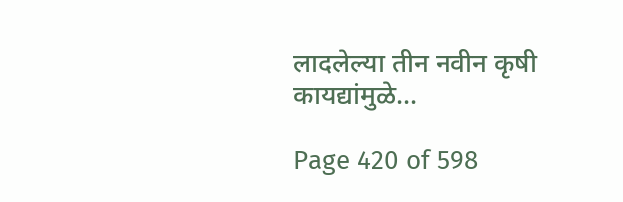लादलेल्या तीन नवीन कृषी कायद्यांमुळे...

Page 420 of 598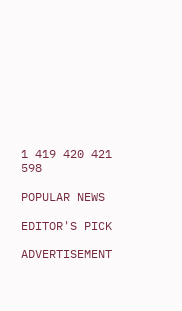1 419 420 421 598

POPULAR NEWS

EDITOR'S PICK

ADVERTISEMENT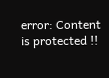error: Content is protected !!